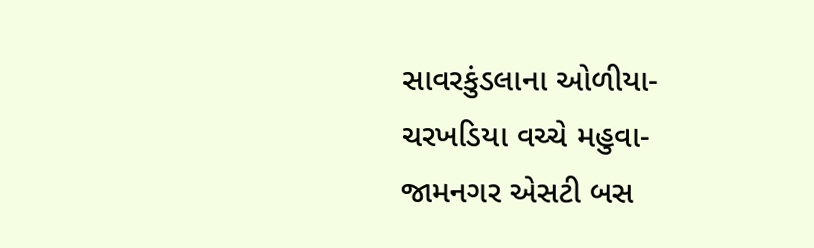સાવરકુંડલાના ઓળીયા-ચરખડિયા વચ્ચે મહુવા-જામનગર એસટી બસ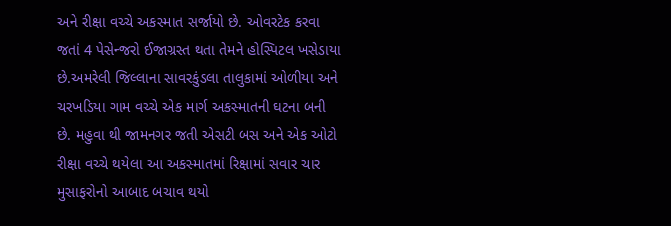અને રીક્ષા વચ્ચે અકસ્માત સર્જાયો છે. ઓવરટેક કરવા જતાં 4 પેસેન્જરો ઈજાગ્રસ્ત થતા તેમને હોસ્પિટલ ખસેડાયા છે.અમરેલી જિલ્લાના સાવરકુંડલા તાલુકામાં ઓળીયા અને ચરખડિયા ગામ વચ્ચે એક માર્ગ અકસ્માતની ઘટના બની છે. મહુવા થી જામનગર જતી એસટી બસ અને એક ઓટો રીક્ષા વચ્ચે થયેલા આ અકસ્માતમાં રિક્ષામાં સવાર ચાર મુસાફરોનો આબાદ બચાવ થયો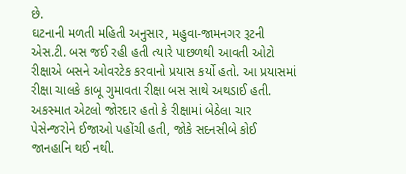છે.
ઘટનાની મળતી મહિતી અનુસાર, મહુવા-જામનગર રૂટની એસ.ટી. બસ જઈ રહી હતી ત્યારે પાછળથી આવતી ઓટો રીક્ષાએ બસને ઓવરટેક કરવાનો પ્રયાસ કર્યો હતો. આ પ્રયાસમાં રીક્ષા ચાલકે કાબૂ ગુમાવતા રીક્ષા બસ સાથે અથડાઈ હતી. અકસ્માત એટલો જોરદાર હતો કે રીક્ષામાં બેઠેલા ચાર પેસેન્જરોને ઈજાઓ પહોંચી હતી, જોકે સદનસીબે કોઈ જાનહાનિ થઈ નથી.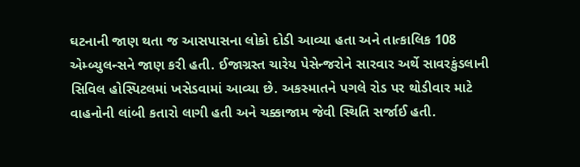ઘટનાની જાણ થતા જ આસપાસના લોકો દોડી આવ્યા હતા અને તાત્કાલિક 108 એમ્બ્યુલન્સને જાણ કરી હતી. ઈજાગ્રસ્ત ચારેય પેસેન્જરોને સારવાર અર્થે સાવરકુંડલાની સિવિલ હોસ્પિટલમાં ખસેડવામાં આવ્યા છે. અકસ્માતને પગલે રોડ પર થોડીવાર માટે વાહનોની લાંબી કતારો લાગી હતી અને ચક્કાજામ જેવી સ્થિતિ સર્જાઈ હતી.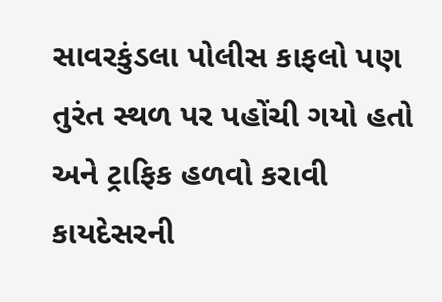સાવરકુંડલા પોલીસ કાફલો પણ તુરંત સ્થળ પર પહોંચી ગયો હતો અને ટ્રાફિક હળવો કરાવી કાયદેસરની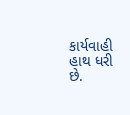કાર્યવાહી હાથ ધરી છે.